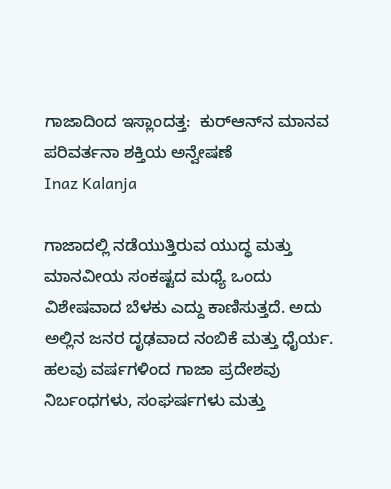ಗಾಜಾದಿಂದ ಇಸ್ಲಾಂದತ್ತ:  ಕುರ್‌ಆನ್‌ನ ಮಾನವ ಪರಿವರ್ತನಾ ಶಕ್ತಿಯ ಅನ್ವೇಷಣೆ
Inaz Kalanja

ಗಾಜಾದಲ್ಲಿ ನಡೆಯುತ್ತಿರುವ ಯುದ್ಧ ಮತ್ತು ಮಾನವೀಯ ಸಂಕಷ್ಟದ ಮಧ್ಯೆ ಒಂದು ವಿಶೇಷವಾದ ಬೆಳಕು ಎದ್ದು ಕಾಣಿಸುತ್ತದೆ. ಅದು ಅಲ್ಲಿನ ಜನರ ದೃಢವಾದ ನಂಬಿಕೆ ಮತ್ತು ಧೈರ್ಯ. ಹಲವು ವರ್ಷಗಳಿಂದ ಗಾಜಾ ಪ್ರದೇಶವು ನಿರ್ಬಂಧಗಳು, ಸಂಘರ್ಷಗಳು ಮತ್ತು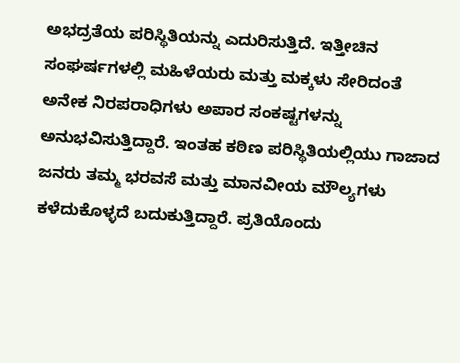ಅಭದ್ರತೆಯ ಪರಿಸ್ಥಿತಿಯನ್ನು ಎದುರಿಸುತ್ತಿದೆ. ಇತ್ತೀಚಿನ ಸಂಘರ್ಷಗಳಲ್ಲಿ ಮಹಿಳೆಯರು ಮತ್ತು ಮಕ್ಕಳು ಸೇರಿದಂತೆ ಅನೇಕ ನಿರಪರಾಧಿಗಳು ಅಪಾರ ಸಂಕಷ್ಟಗಳನ್ನು ಅನುಭವಿಸುತ್ತಿದ್ದಾರೆ. ಇಂತಹ ಕಠಿಣ ಪರಿಸ್ಥಿತಿಯಲ್ಲಿಯು ಗಾಜಾದ ಜನರು ತಮ್ಮ ಭರವಸೆ ಮತ್ತು ಮಾನವೀಯ ಮೌಲ್ಯಗಳು ಕಳೆದುಕೊಳ್ಳದೆ ಬದುಕುತ್ತಿದ್ದಾರೆ. ಪ್ರತಿಯೊಂದು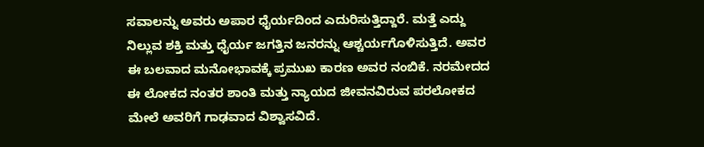ಸವಾಲನ್ನು ಅವರು ಅಪಾರ ಧೈರ್ಯದಿಂದ ಎದುರಿಸುತ್ತಿದ್ದಾರೆ. ಮತ್ತೆ ಎದ್ದು ನಿಲ್ಲುವ ಶಕ್ತಿ ಮತ್ತು ಧೈರ್ಯ ಜಗತ್ತಿನ ಜನರನ್ನು ಆಶ್ಚರ್ಯಗೊಳಿಸುತ್ತಿದೆ. ಅವರ ಈ ಬಲವಾದ ಮನೋಭಾವಕ್ಕೆ ಪ್ರಮುಖ ಕಾರಣ ಅವರ ನಂಬಿಕೆ. ನರಮೇದದ ಈ ಲೋಕದ ನಂತರ ಶಾಂತಿ ಮತ್ತು ನ್ಯಾಯದ ಜೀವನವಿರುವ ಪರಲೋಕದ ಮೇಲೆ ಅವರಿಗೆ ಗಾಢವಾದ ವಿಶ್ವಾಸವಿದೆ.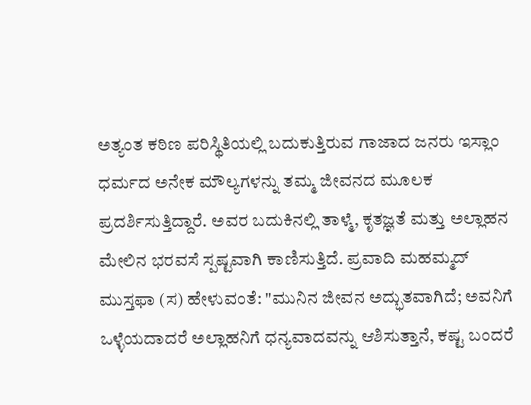ಅತ್ಯಂತ ಕಠಿಣ ಪರಿಸ್ಥಿತಿಯಲ್ಲಿ ಬದುಕುತ್ತಿರುವ ಗಾಜಾದ ಜನರು ಇಸ್ಲಾಂ ಧರ್ಮದ ಅನೇಕ ಮೌಲ್ಯಗಳನ್ನು ತಮ್ಮ ಜೀವನದ ಮೂಲಕ ಪ್ರದರ್ಶಿಸುತ್ತಿದ್ದಾರೆ. ಅವರ ಬದುಕಿನಲ್ಲಿ ತಾಳ್ಮೆ, ಕೃತಜ್ಞತೆ ಮತ್ತು ಅಲ್ಲಾಹನ ಮೇಲಿನ ಭರವಸೆ ಸ್ಪಷ್ಟವಾಗಿ ಕಾಣಿಸುತ್ತಿದೆ. ಪ್ರವಾದಿ ಮಹಮ್ಮದ್ ಮುಸ್ತಫಾ (ಸ) ಹೇಳುವಂತೆ: "ಮುನಿನ ಜೀವನ ಅದ್ಭುತವಾಗಿದೆ; ಅವನಿಗೆ ಒಳ್ಳೆಯದಾದರೆ ಅಲ್ಲಾಹನಿಗೆ ಧನ್ಯವಾದವನ್ನು ಆಶಿಸುತ್ತಾನೆ, ಕಷ್ಟ ಬಂದರೆ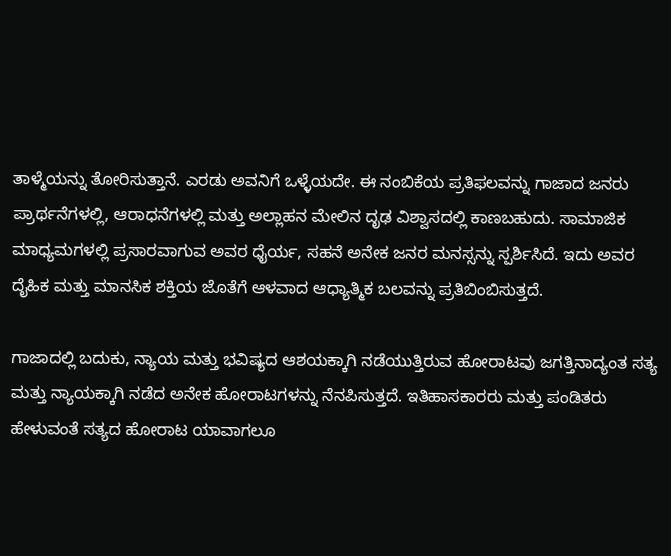ತಾಳ್ಮೆಯನ್ನು ತೋರಿಸುತ್ತಾನೆ. ಎರಡು ಅವನಿಗೆ ಒಳ್ಳೆಯದೇ. ಈ ನಂಬಿಕೆಯ ಪ್ರತಿಫಲವನ್ನು ಗಾಜಾದ ಜನರು ಪ್ರಾರ್ಥನೆಗಳಲ್ಲಿ, ಆರಾಧನೆಗಳಲ್ಲಿ ಮತ್ತು ಅಲ್ಲಾಹನ ಮೇಲಿನ ದೃಢ ವಿಶ್ವಾಸದಲ್ಲಿ ಕಾಣಬಹುದು. ಸಾಮಾಜಿಕ ಮಾಧ್ಯಮಗಳಲ್ಲಿ ಪ್ರಸಾರವಾಗುವ ಅವರ ಧೈರ್ಯ, ಸಹನೆ ಅನೇಕ ಜನರ ಮನಸ್ಸನ್ನು ಸ್ಪರ್ಶಿಸಿದೆ. ಇದು ಅವರ ದೈಹಿಕ ಮತ್ತು ಮಾನಸಿಕ ಶಕ್ತಿಯ ಜೊತೆಗೆ ಆಳವಾದ ಆಧ್ಯಾತ್ಮಿಕ ಬಲವನ್ನು ಪ್ರತಿಬಿಂಬಿಸುತ್ತದೆ.

ಗಾಜಾದಲ್ಲಿ ಬದುಕು, ನ್ಯಾಯ ಮತ್ತು ಭವಿಷ್ಯದ ಆಶಯಕ್ಕಾಗಿ ನಡೆಯುತ್ತಿರುವ ಹೋರಾಟವು ಜಗತ್ತಿನಾದ್ಯಂತ ಸತ್ಯ ಮತ್ತು ನ್ಯಾಯಕ್ಕಾಗಿ ನಡೆದ ಅನೇಕ ಹೋರಾಟಗಳನ್ನು ನೆನಪಿಸುತ್ತದೆ. ಇತಿಹಾಸಕಾರರು ಮತ್ತು ಪಂಡಿತರು ಹೇಳುವಂತೆ ಸತ್ಯದ ಹೋರಾಟ ಯಾವಾಗಲೂ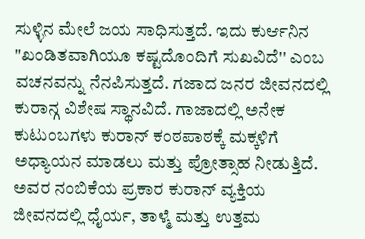ಸುಳ್ಳಿನ ಮೇಲೆ ಜಯ ಸಾಧಿಸುತ್ತದೆ. ಇದು ಕುರ್ಆನಿನ "ಖಂಡಿತವಾಗಿಯೂ ಕಷ್ಟದೊಂದಿಗೆ ಸುಖವಿದೆ'' ಎಂಬ ವಚನವನ್ನು ನೆನಪಿಸುತ್ತದೆ. ಗಜಾದ ಜನರ ಜೀವನದಲ್ಲಿ ಕುರಾನ್ಗ ವಿಶೇಷ ಸ್ಥಾನವಿದೆ. ಗಾಜಾದಲ್ಲಿ ಅನೇಕ ಕುಟುಂಬಗಳು ಕುರಾನ್ ಕಂಠಪಾಠಕ್ಕೆ ಮಕ್ಕಳಿಗೆ ಅಧ್ಯಾಯನ ಮಾಡಲು ಮತ್ತು ಪ್ರೋತ್ಸಾಹ ನೀಡುತ್ತಿದೆ. ಅವರ ನಂಬಿಕೆಯ ಪ್ರಕಾರ ಕುರಾನ್ ವ್ಯಕ್ತಿಯ ಜೀವನದಲ್ಲಿ ಧೈರ್ಯ, ತಾಳ್ಮೆ ಮತ್ತು ಉತ್ತಮ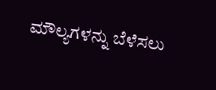ಮೌಲ್ಯಗಳನ್ನು ಬೆಳೆಸಲು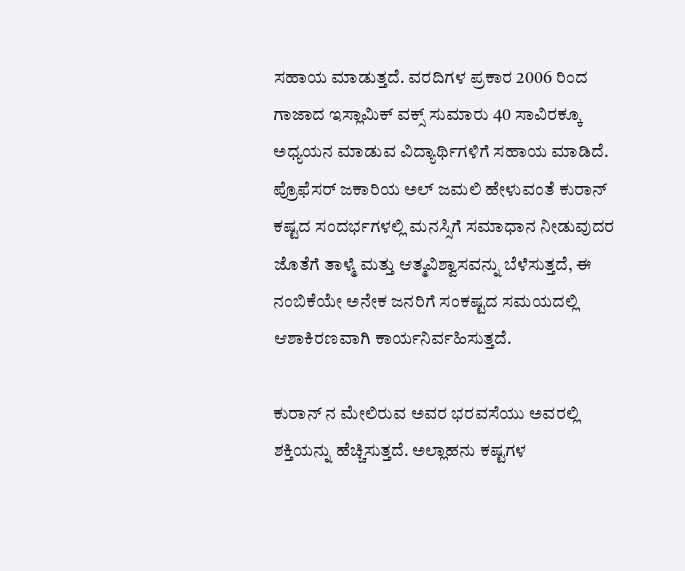ಸಹಾಯ ಮಾಡುತ್ತದೆ. ವರದಿಗಳ ಪ್ರಕಾರ 2006 ರಿಂದ ಗಾಜಾದ ಇಸ್ಲಾಮಿಕ್ ವಕ್ಸ್ ಸುಮಾರು 40 ಸಾವಿರಕ್ಕೂ ಅಧ್ಯಯನ ಮಾಡುವ ವಿದ್ಯಾರ್ಥಿಗಳಿಗೆ ಸಹಾಯ ಮಾಡಿದೆ. ಪ್ರೊಫೆಸರ್ ಜಕಾರಿಯ ಅಲ್ ಜಮಲಿ ಹೇಳುವಂತೆ ಕುರಾನ್ ಕಷ್ಟದ ಸಂದರ್ಭಗಳಲ್ಲಿ ಮನಸ್ಸಿಗೆ ಸಮಾಧಾನ ನೀಡುವುದರ ಜೊತೆಗೆ ತಾಳ್ಮೆ ಮತ್ತು ಆತ್ಮವಿಶ್ವಾಸವನ್ನು ಬೆಳೆಸುತ್ತದೆ, ಈ ನಂಬಿಕೆಯೇ ಅನೇಕ ಜನರಿಗೆ ಸಂಕಷ್ಟದ ಸಮಯದಲ್ಲಿ ಆಶಾಕಿರಣವಾಗಿ ಕಾರ್ಯನಿರ್ವಹಿಸುತ್ತದೆ.

ಕುರಾನ್ ನ ಮೇಲಿರುವ ಅವರ ಭರವಸೆಯು ಅವರಲ್ಲಿ ಶಕ್ತಿಯನ್ನು ಹೆಚ್ಚಿಸುತ್ತದೆ. ಅಲ್ಲಾಹನು ಕಷ್ಟಗಳ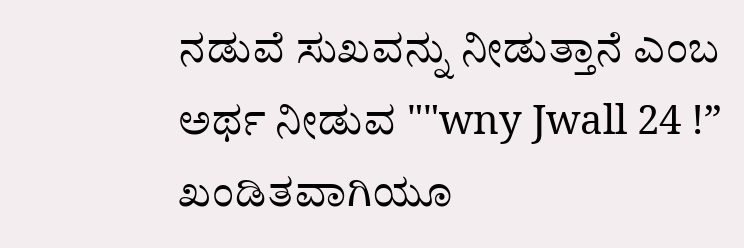ನಡುವೆ ಸುಖವನ್ನು ನೀಡುತ್ತಾನೆ ಎಂಬ ಅರ್ಥ ನೀಡುವ ""wny Jwall 24 !” ಖಂಡಿತವಾಗಿಯೂ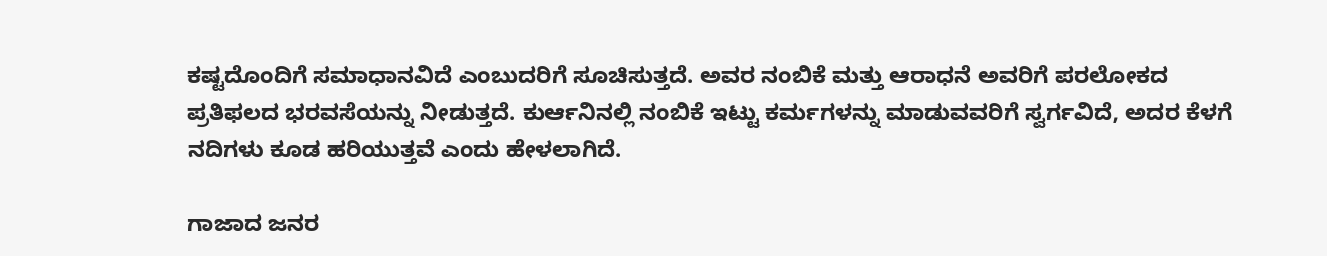ಕಷ್ಟದೊಂದಿಗೆ ಸಮಾಧಾನವಿದೆ ಎಂಬುದರಿಗೆ ಸೂಚಿಸುತ್ತದೆ. ಅವರ ನಂಬಿಕೆ ಮತ್ತು ಆರಾಧನೆ ಅವರಿಗೆ ಪರಲೋಕದ ಪ್ರತಿಫಲದ ಭರವಸೆಯನ್ನು ನೀಡುತ್ತದೆ. ಕುರ್ಆನಿನಲ್ಲಿ ನಂಬಿಕೆ ಇಟ್ಟು ಕರ್ಮಗಳನ್ನು ಮಾಡುವವರಿಗೆ ಸ್ವರ್ಗವಿದೆ, ಅದರ ಕೆಳಗೆ ನದಿಗಳು ಕೂಡ ಹರಿಯುತ್ತವೆ ಎಂದು ಹೇಳಲಾಗಿದೆ.

ಗಾಜಾದ ಜನರ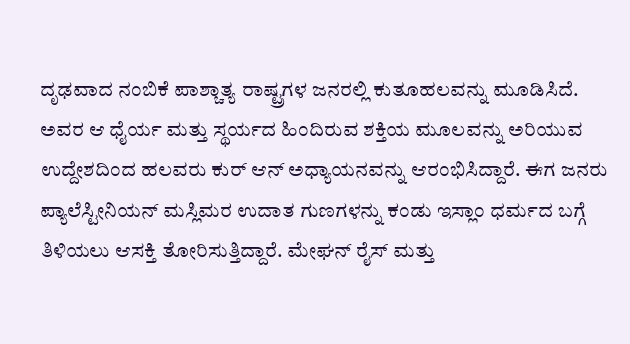ದೃಢವಾದ ನಂಬಿಕೆ ಪಾಶ್ಚಾತ್ಯ ರಾಷ್ಟ್ರಗಳ ಜನರಲ್ಲಿ ಕುತೂಹಲವನ್ನು ಮೂಡಿಸಿದೆ. ಅವರ ಆ ಧೈರ್ಯ ಮತ್ತು ಸ್ಥರ್ಯದ ಹಿಂದಿರುವ ಶಕ್ತಿಯ ಮೂಲವನ್ನು ಅರಿಯುವ ಉದ್ದೇಶದಿಂದ ಹಲವರು ಕುರ್ ಆನ್ ಅಧ್ಯಾಯನವನ್ನು ಆರಂಭಿಸಿದ್ದಾರೆ. ಈಗ ಜನರು ಪ್ಯಾಲೆಸ್ಟೀನಿಯನ್ ಮಸ್ಲಿಮರ ಉದಾತ ಗುಣಗಳನ್ನು ಕಂಡು ಇಸ್ಲಾಂ ಧರ್ಮದ ಬಗ್ಗೆ ತಿಳಿಯಲು ಆಸಕ್ತಿ ತೋರಿಸುತ್ತಿದ್ದಾರೆ. ಮೇಘನ್ ರೈಸ್ ಮತ್ತು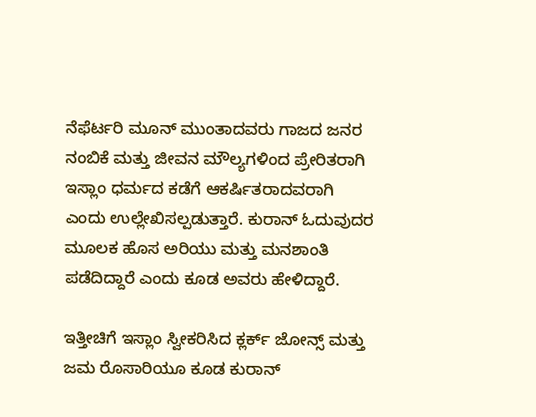ನೆಫೆರ್ಟರಿ ಮೂನ್ ಮುಂತಾದವರು ಗಾಜದ ಜನರ ನಂಬಿಕೆ ಮತ್ತು ಜೀವನ ಮೌಲ್ಯಗಳಿಂದ ಪ್ರೇರಿತರಾಗಿ ಇಸ್ಲಾಂ ಧರ್ಮದ ಕಡೆಗೆ ಆಕರ್ಷಿತರಾದವರಾಗಿ ಎಂದು ಉಲ್ಲೇಖಿಸಲ್ಪಡುತ್ತಾರೆ. ಕುರಾನ್ ಓದುವುದರ ಮೂಲಕ ಹೊಸ ಅರಿಯು ಮತ್ತು ಮನಶಾಂತಿ ಪಡೆದಿದ್ದಾರೆ ಎಂದು ಕೂಡ ಅವರು ಹೇಳಿದ್ದಾರೆ.

ಇತ್ತೀಚಿಗೆ ಇಸ್ಲಾಂ ಸ್ವೀಕರಿಸಿದ ಕ್ಲರ್ಕ್ ಜೋನ್ಸ್ ಮತ್ತು ಜಮ ರೊಸಾರಿಯೂ ಕೂಡ ಕುರಾನ್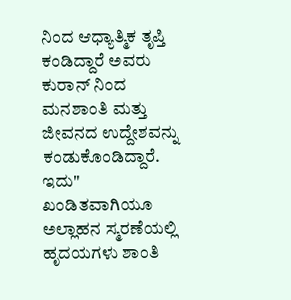ನಿಂದ ಆಧ್ಯಾತ್ಮಿಕ ತೃಪ್ತಿ ಕಂಡಿದ್ದಾರೆ ಅವರು ಕುರಾನ್ ನಿಂದ ಮನಶಾಂತಿ ಮತ್ತು ಜೀವನದ ಉದ್ದೇಶವನ್ನು ಕಂಡುಕೊಂಡಿದ್ದಾರೆ. ಇದು" ಖಂಡಿತವಾಗಿಯೂ ಅಲ್ಲಾಹನ ಸ್ಮರಣೆಯಲ್ಲಿ ಹೃದಯಗಳು ಶಾಂತಿ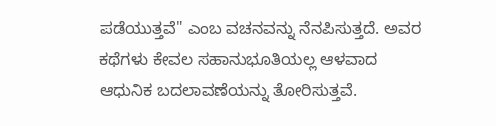ಪಡೆಯುತ್ತವೆ" ಎಂಬ ವಚನವನ್ನು ನೆನಪಿಸುತ್ತದೆ. ಅವರ ಕಥೆಗಳು ಕೇವಲ ಸಹಾನುಭೂತಿಯಲ್ಲ ಆಳವಾದ ಆಧುನಿಕ ಬದಲಾವಣೆಯನ್ನು ತೋರಿಸುತ್ತವೆ.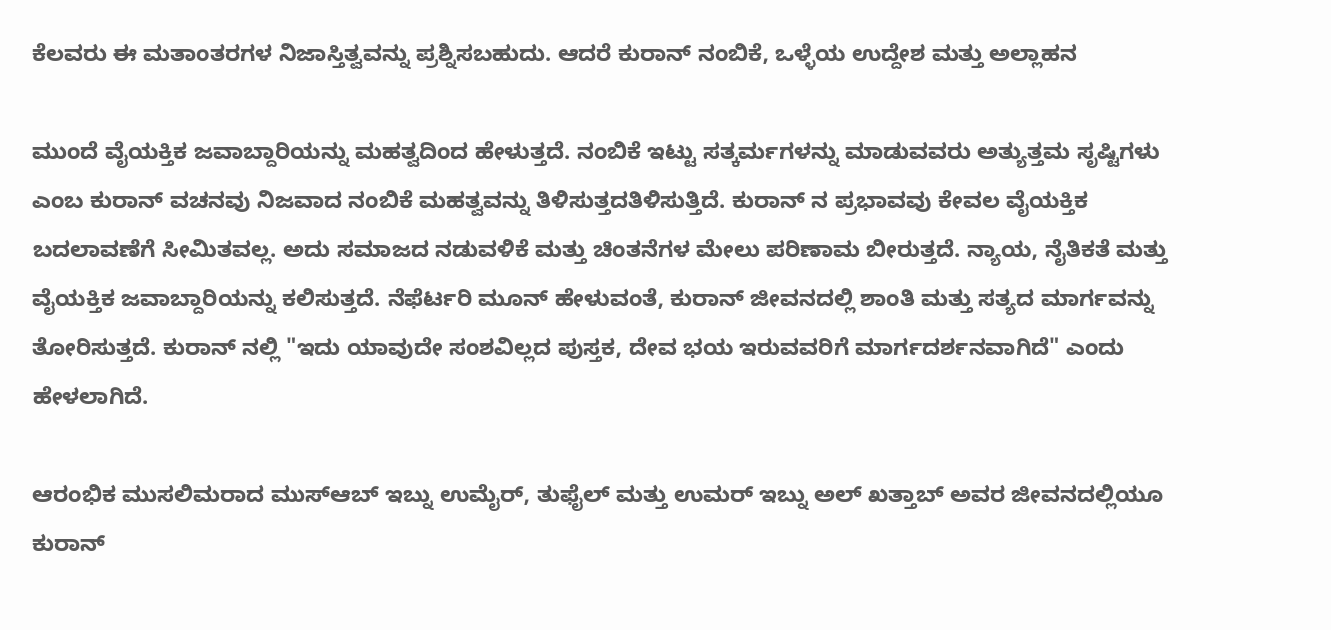ಕೆಲವರು ಈ ಮತಾಂತರಗಳ ನಿಜಾಸ್ತಿತ್ವವನ್ನು ಪ್ರಶ್ನಿಸಬಹುದು. ಆದರೆ ಕುರಾನ್ ನಂಬಿಕೆ, ಒಳ್ಳೆಯ ಉದ್ದೇಶ ಮತ್ತು ಅಲ್ಲಾಹನ

ಮುಂದೆ ವೈಯಕ್ತಿಕ ಜವಾಬ್ದಾರಿಯನ್ನು ಮಹತ್ವದಿಂದ ಹೇಳುತ್ತದೆ. ನಂಬಿಕೆ ಇಟ್ಟು ಸತ್ಕರ್ಮಗಳನ್ನು ಮಾಡುವವರು ಅತ್ಯುತ್ತಮ ಸೃಷ್ಟಿಗಳು ಎಂಬ ಕುರಾನ್ ವಚನವು ನಿಜವಾದ ನಂಬಿಕೆ ಮಹತ್ವವನ್ನು ತಿಳಿಸುತ್ತದತಿಳಿಸುತ್ತಿದೆ. ಕುರಾನ್ ನ ಪ್ರಭಾವವು ಕೇವಲ ವೈಯಕ್ತಿಕ ಬದಲಾವಣೆಗೆ ಸೀಮಿತವಲ್ಲ. ಅದು ಸಮಾಜದ ನಡುವಳಿಕೆ ಮತ್ತು ಚಿಂತನೆಗಳ ಮೇಲು ಪರಿಣಾಮ ಬೀರುತ್ತದೆ. ನ್ಯಾಯ, ನೈತಿಕತೆ ಮತ್ತು ವೈಯಕ್ತಿಕ ಜವಾಬ್ದಾರಿಯನ್ನು ಕಲಿಸುತ್ತದೆ. ನೆಫೆರ್ಟರಿ ಮೂನ್ ಹೇಳುವಂತೆ, ಕುರಾನ್ ಜೀವನದಲ್ಲಿ ಶಾಂತಿ ಮತ್ತು ಸತ್ಯದ ಮಾರ್ಗವನ್ನು ತೋರಿಸುತ್ತದೆ. ಕುರಾನ್ ನಲ್ಲಿ "ಇದು ಯಾವುದೇ ಸಂಶವಿಲ್ಲದ ಪುಸ್ತಕ, ದೇವ ಭಯ ಇರುವವರಿಗೆ ಮಾರ್ಗದರ್ಶನವಾಗಿದೆ" ಎಂದು ಹೇಳಲಾಗಿದೆ.

ಆರಂಭಿಕ ಮುಸಲಿಮರಾದ ಮುಸ್ಆಬ್ ಇಬ್ನು ಉಮೈರ್, ತುಫೈಲ್ ಮತ್ತು ಉಮರ್ ಇಬ್ನು ಅಲ್ ಖತ್ತಾಬ್ ಅವರ ಜೀವನದಲ್ಲಿಯೂ ಕುರಾನ್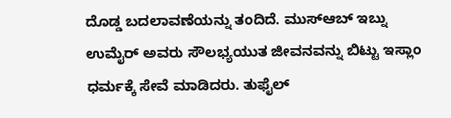ದೊಡ್ಡ ಬದಲಾವಣೆಯನ್ನು ತಂದಿದೆ. ಮುಸ್ಆಬ್ ಇಬ್ನು ಉಮೈರ್ ಅವರು ಸೌಲಭ್ಯಯುತ ಜೀವನವನ್ನು ಬಿಟ್ಟು ಇಸ್ಲಾಂ ಧರ್ಮಕ್ಕೆ ಸೇವೆ ಮಾಡಿದರು. ತುಫೈಲ್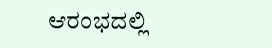ಆರಂಭದಲ್ಲಿ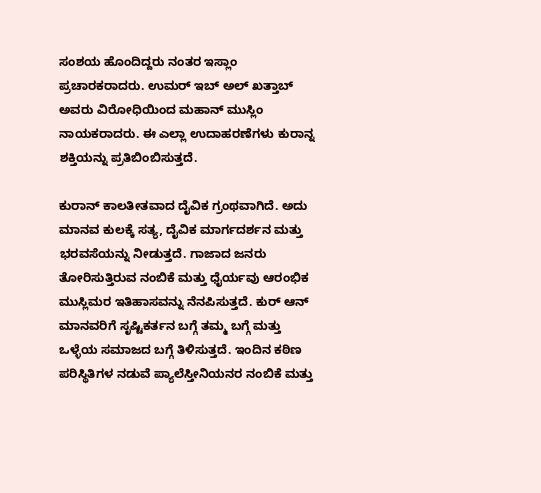ಸಂಶಯ ಹೊಂದಿದ್ದರು ನಂತರ ಇಸ್ಲಾಂ ಪ್ರಚಾರಕರಾದರು. ಉಮರ್ ಇಬ್ ಅಲ್ ಖತ್ತಾಬ್ ಅವರು ವಿರೋಧಿಯಿಂದ ಮಹಾನ್ ಮುಸ್ಲಿಂ ನಾಯಕರಾದರು. ಈ ಎಲ್ಲಾ ಉದಾಹರಣೆಗಳು ಕುರಾನ್ನ ಶಕ್ತಿಯನ್ನು ಪ್ರತಿಬಿಂಬಿಸುತ್ತದೆ.

ಕುರಾನ್ ಕಾಲತೀತವಾದ ದೈವಿಕ ಗ್ರಂಥವಾಗಿದೆ. ಅದು ಮಾನವ ಕುಲಕ್ಕೆ ಸತ್ಯ, ದೈವಿಕ ಮಾರ್ಗದರ್ಶನ ಮತ್ತು ಭರವಸೆಯನ್ನು ನೀಡುತ್ತದೆ. ಗಾಜಾದ ಜನರು ತೋರಿಸುತ್ತಿರುವ ನಂಬಿಕೆ ಮತ್ತು ಧೈರ್ಯವು ಆರಂಭಿಕ ಮುಸ್ಲಿಮರ ಇತಿಹಾಸವನ್ನು ನೆನಪಿಸುತ್ತದೆ. ಕುರ್ ಆನ್ ಮಾನವರಿಗೆ ಸೃಷ್ಟಿಕರ್ತನ ಬಗ್ಗೆ ತಮ್ಮ ಬಗ್ಗೆ ಮತ್ತು ಒಳ್ಳೆಯ ಸಮಾಜದ ಬಗ್ಗೆ ತಿಳಿಸುತ್ತದೆ. ಇಂದಿನ ಕಠಿಣ ಪರಿಸ್ಥಿತಿಗಳ ನಡುವೆ ಪ್ಯಾಲೆಸ್ತೀನಿಯನರ ನಂಬಿಕೆ ಮತ್ತು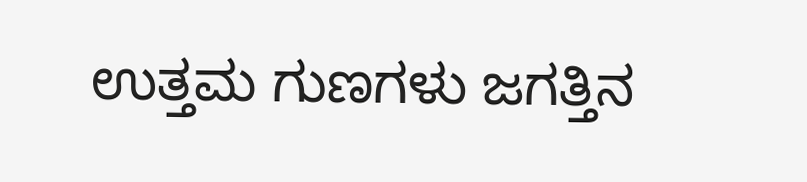ಉತ್ತಮ ಗುಣಗಳು ಜಗತ್ತಿನ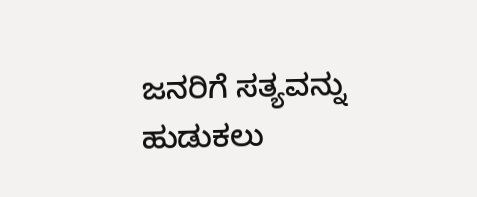ಜನರಿಗೆ ಸತ್ಯವನ್ನು ಹುಡುಕಲು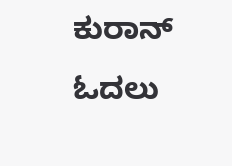ಕುರಾನ್ ಓದಲು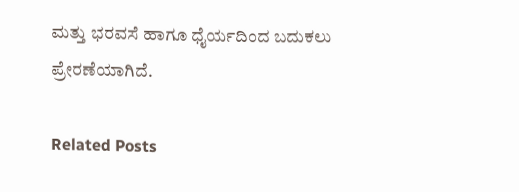ಮತ್ತು ಭರವಸೆ ಹಾಗೂ ಧೈರ್ಯದಿಂದ ಬದುಕಲು ಪ್ರೇರಣೆಯಾಗಿದೆ.

Related Posts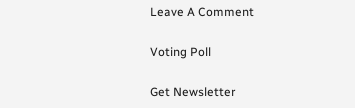Leave A Comment

Voting Poll

Get Newsletter